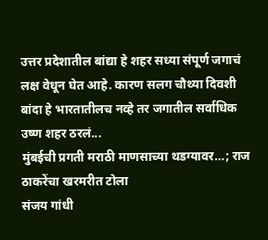उत्तर प्रदेशातील बांद्या हे शहर सध्या संपूर्ण जगाचं लक्ष वेधून घेत आहे. कारण सलग चौथ्या दिवशी बांदा हे भारतातीलच नव्हे तर जगातील सर्वाधिक उष्ण शहर ठरलं...
मुंबईची प्रगती मराठी माणसाच्या थडग्यावर…; राज ठाकरेंचा खरमरीत टोला
संजय गांधी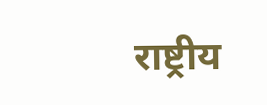राष्ट्रीय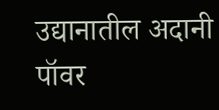उद्यानातील अदानी पॉवर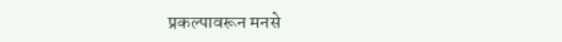प्रकल्पावरून मनसे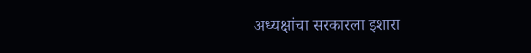अध्यक्षांचा सरकारला इशारा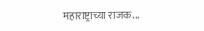महाराष्ट्राच्या राजक...